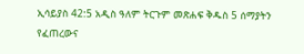ኢሳይያስ 42:5 አዲስ ዓለም ትርጉም መጽሐፍ ቅዱስ 5 ሰማያትን የፈጠረውና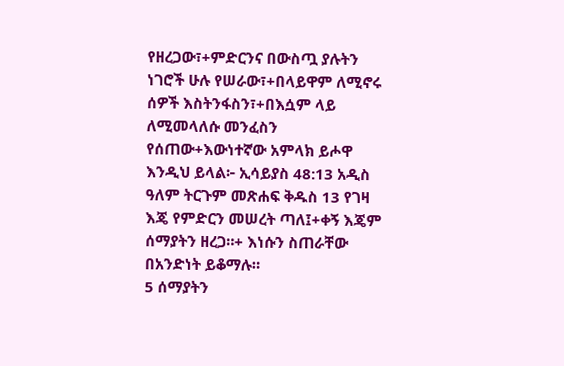የዘረጋው፣+ምድርንና በውስጧ ያሉትን ነገሮች ሁሉ የሠራው፣+በላይዋም ለሚኖሩ ሰዎች እስትንፋስን፣+በእሷም ላይ ለሚመላለሱ መንፈስን የሰጠው+እውነተኛው አምላክ ይሖዋ እንዲህ ይላል፦ ኢሳይያስ 48:13 አዲስ ዓለም ትርጉም መጽሐፍ ቅዱስ 13 የገዛ እጄ የምድርን መሠረት ጣለ፤+ቀኝ እጄም ሰማያትን ዘረጋ።+ እነሱን ስጠራቸው በአንድነት ይቆማሉ።
5 ሰማያትን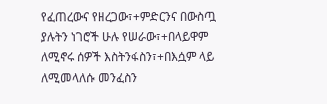የፈጠረውና የዘረጋው፣+ምድርንና በውስጧ ያሉትን ነገሮች ሁሉ የሠራው፣+በላይዋም ለሚኖሩ ሰዎች እስትንፋስን፣+በእሷም ላይ ለሚመላለሱ መንፈስን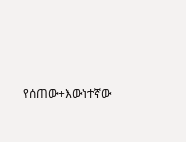የሰጠው+እውነተኛው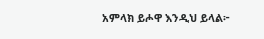አምላክ ይሖዋ እንዲህ ይላል፦